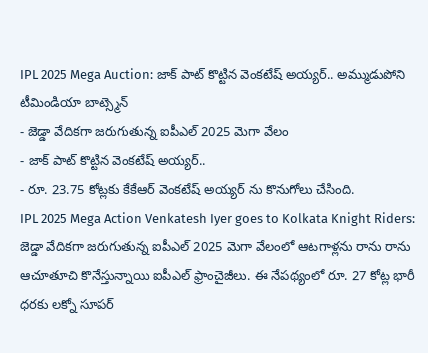IPL 2025 Mega Auction: జాక్ పాట్ కొట్టిన వెంకటేష్ అయ్యర్.. అమ్ముడుపోని టీమిండియా బాట్స్మెన్
- జెడ్డా వేదికగా జరుగుతున్న ఐపీఎల్ 2025 మెగా వేలం
- జాక్ పాట్ కొట్టిన వెంకటేష్ అయ్యర్..
- రూ. 23.75 కోట్లకు కేకేఆర్ వెంకటేష్ అయ్యర్ ను కొనుగోలు చేసింది.
IPL 2025 Mega Action Venkatesh Iyer goes to Kolkata Knight Riders: జెడ్డా వేదికగా జరుగుతున్న ఐపీఎల్ 2025 మెగా వేలంలో ఆటగాళ్లను రాను రాను ఆచూతూచి కొనేస్తున్నాయి ఐపీఎల్ ఫ్రాంచైజీలు. ఈ నేపథ్యంలో రూ. 27 కోట్ల భారీ ధరకు లక్నో సూపర్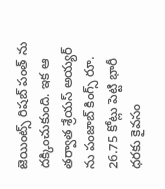జెయింట్స్ రిషబ్ పంత్ ను దక్కించుకుంది. ఇక ఆ తర్వాత శ్రేయస్ అయ్యర్ ను పంజాబ్ కింగ్స్ రూ. 26.75 కోట్లు పెట్టి భారీ ధరకు కైవసం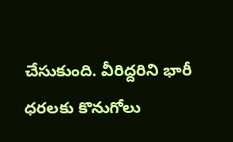చేసుకుంది. వీరిద్దరిని భారీ ధరలకు కొనుగోలు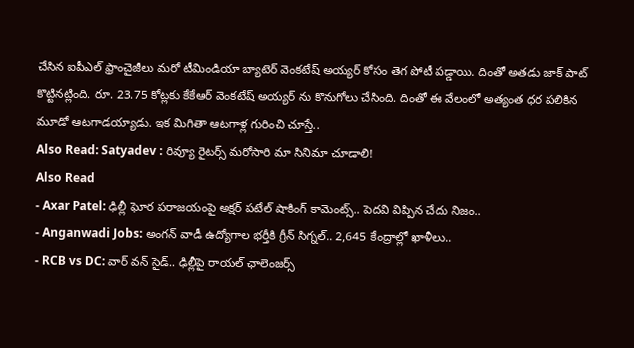చేసిన ఐపీఎల్ ఫ్రాంచైజీలు మరో టీమిండియా బ్యాటెర్ వెంకటేష్ అయ్యర్ కోసం తెగ పోటీ పడ్డాయి. దింతో అతడు జాక్ పాట్ కొట్టినట్లింది. రూ. 23.75 కోట్లకు కేకేఆర్ వెంకటేష్ అయ్యర్ ను కొనుగోలు చేసింది. దింతో ఈ వేలంలో అత్యంత ధర పలికిన మూడో ఆటగాడయ్యాడు. ఇక మిగితా ఆటగాళ్ల గురించి చూస్తే..
Also Read: Satyadev : రివ్యూ రైటర్స్ మరోసారి మా సినిమా చూడాలి!
Also Read
- Axar Patel: ఢిల్లీ ఘోర పరాజయంపై అక్షర్ పటేల్ షాకింగ్ కామెంట్స్.. పెదవి విప్పిన చేదు నిజం..
- Anganwadi Jobs: అంగన్ వాడీ ఉద్యోగాల భర్తీకి గ్రీన్ సిగ్నల్.. 2,645 కేంద్రాల్లో ఖాళీలు..
- RCB vs DC: వార్ వన్ సైడ్.. ఢిల్లీపై రాయల్ ఛాలెంజర్స్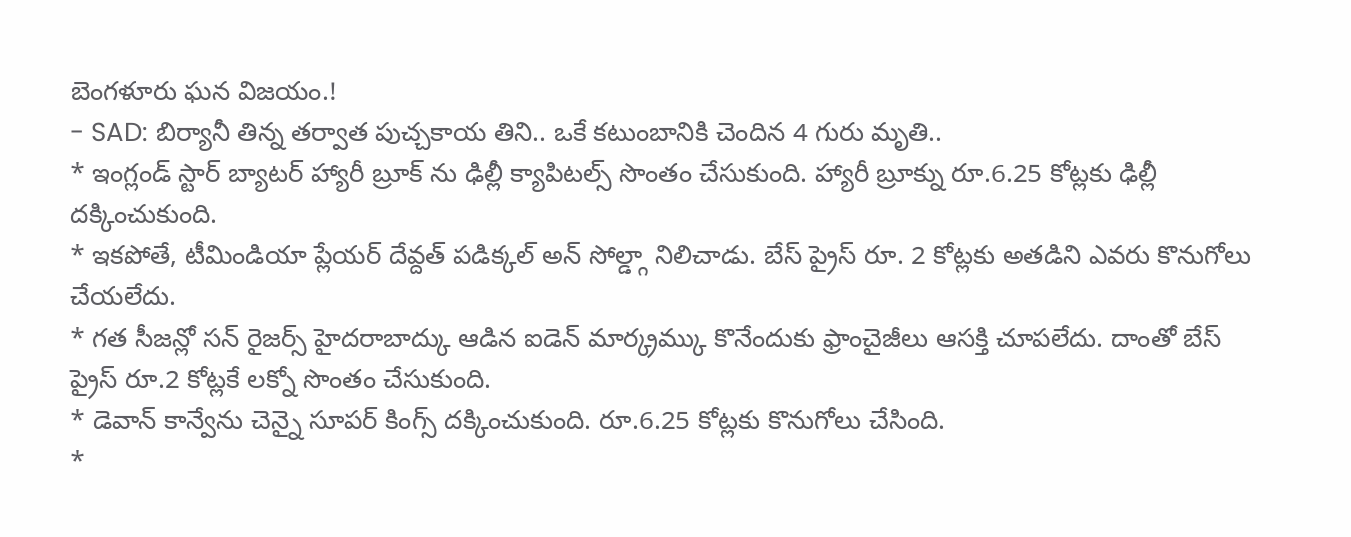బెంగళూరు ఘన విజయం.!
- SAD: బిర్యానీ తిన్న తర్వాత పుచ్చకాయ తిని.. ఒకే కటుంబానికి చెందిన 4 గురు మృతి..
* ఇంగ్లండ్ స్టార్ బ్యాటర్ హ్యారీ బ్రూక్ ను ఢిల్లీ క్యాపిటల్స్ సొంతం చేసుకుంది. హ్యారీ బ్రూక్ను రూ.6.25 కోట్లకు ఢిల్లీ దక్కించుకుంది.
* ఇకపోతే, టీమిండియా ప్లేయర్ దేవ్దత్ పడిక్కల్ అన్ సోల్డ్గా నిలిచాడు. బేస్ ప్రైస్ రూ. 2 కోట్లకు అతడిని ఎవరు కొనుగోలు చేయలేదు.
* గత సీజన్లో సన్ రైజర్స్ హైదరాబాద్కు ఆడిన ఐడెన్ మార్క్రమ్కు కొనేందుకు ఫ్రాంచైజీలు ఆసక్తి చూపలేదు. దాంతో బేస్ ప్రైస్ రూ.2 కోట్లకే లక్నో సొంతం చేసుకుంది.
* డెవాన్ కాన్వేను చెన్నై సూపర్ కింగ్స్ దక్కించుకుంది. రూ.6.25 కోట్లకు కొనుగోలు చేసింది.
*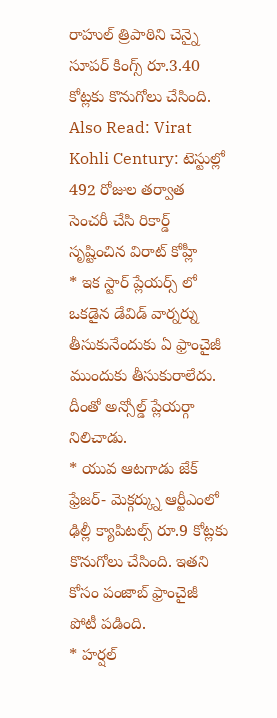రాహుల్ త్రిపాఠిని చెన్నై సూపర్ కింగ్స్ రూ.3.40 కోట్లకు కొనుగోలు చేసింది.
Also Read: Virat Kohli Century: టెస్టుల్లో 492 రోజుల తర్వాత సెంచరీ చేసి రికార్డ్ సృష్టించిన విరాట్ కోహ్లీ
* ఇక స్టార్ ప్లేయర్స్ లో ఒకడైన డేవిడ్ వార్నర్ను తీసుకునేందుకు ఏ ఫ్రాంచైజీ ముందుకు తీసుకురాలేదు. దీంతో అన్సోల్డ్ ప్లేయర్గా నిలిచాడు.
* యువ ఆటగాడు జేక్ ఫ్రేజర్- మెక్గర్క్ను ఆర్టీఎంలో ఢిల్లీ క్యాపిటల్స్ రూ.9 కోట్లకు కొనుగోలు చేసింది. ఇతని కోసం పంజాబ్ ఫ్రాంచైజీ పోటీ పడింది.
* హర్షల్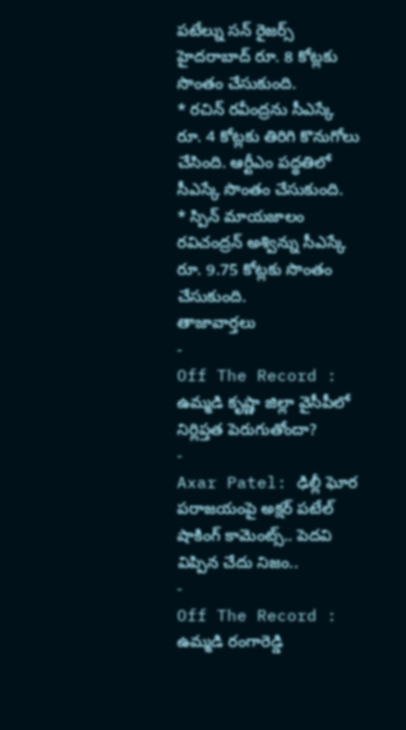పటేల్ను సన్ రైజర్స్ హైదరాబాద్ రూ. 8 కోట్లకు సొంతం చేసుకుంది.
* రచిన్ రవీంద్రను సీఎస్కే రూ. 4 కోట్లకు తిరిగి కొనుగోలు చేసింది. ఆర్టీఎం పద్థతిలో సీఎస్కే సొంతం చేసుకుంది.
* స్పిన్ మాయజాలం రవిచంద్రన్ అశ్విన్ను సీఎస్కే రూ. 9.75 కోట్లకు సొంతం చేసుకుంది.
తాజావార్తలు
-
Off The Record : ఉమ్మడి కృష్ణా జిల్లా వైసీపీలో నిర్లిప్తత పెరుగుతోందా?
-
Axar Patel: ఢిల్లీ ఘోర పరాజయంపై అక్షర్ పటేల్ షాకింగ్ కామెంట్స్.. పెదవి విప్పిన చేదు నిజం..
-
Off The Record : ఉమ్మడి రంగారెడ్డి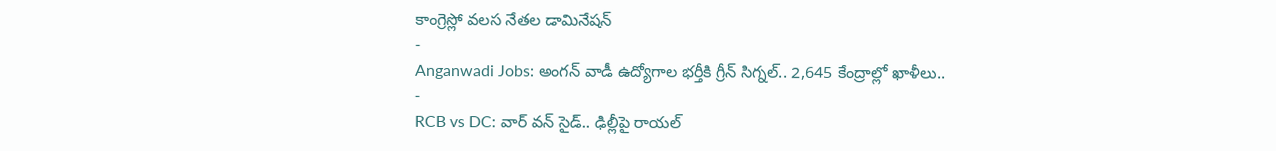కాంగ్రెస్లో వలస నేతల డామినేషన్
-
Anganwadi Jobs: అంగన్ వాడీ ఉద్యోగాల భర్తీకి గ్రీన్ సిగ్నల్.. 2,645 కేంద్రాల్లో ఖాళీలు..
-
RCB vs DC: వార్ వన్ సైడ్.. ఢిల్లీపై రాయల్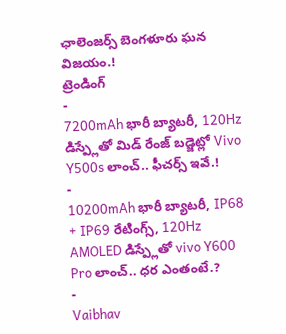ఛాలెంజర్స్ బెంగళూరు ఘన విజయం.!
ట్రెండింగ్
-
7200mAh భారీ బ్యాటరీ, 120Hz డిస్ప్లేతో మిడ్ రేంజ్ బడ్జెట్లో Vivo Y500s లాంచ్.. ఫీచర్స్ ఇవే.!
-
10200mAh భారీ బ్యాటరీ, IP68 + IP69 రేటింగ్స్, 120Hz AMOLED డిస్ప్లేతో vivo Y600 Pro లాంచ్.. ధర ఎంతంటే.?
-
Vaibhav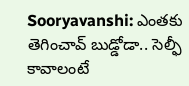Sooryavanshi: ఎంతకు తెగించావ్ బుడ్డోడా.. సెల్ఫీ కావాలంటే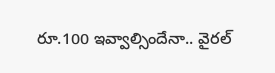రూ.100 ఇవ్వాల్సిందేనా.. వైరల్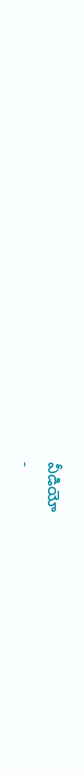వీడియో
-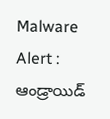Malware Alert : ఆండ్రాయిడ్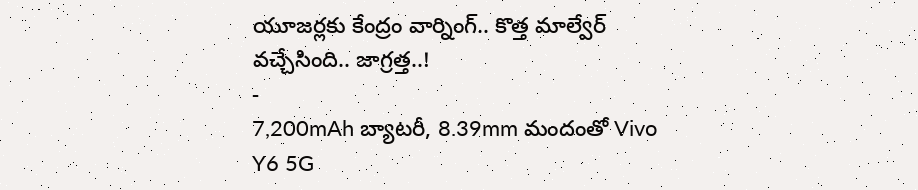యూజర్లకు కేంద్రం వార్నింగ్.. కొత్త మాల్వేర్ వచ్చేసింది.. జాగ్రత్త..!
-
7,200mAh బ్యాటరీ, 8.39mm మందంతో Vivo Y6 5G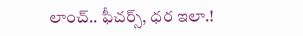లాంచ్.. ఫీచర్స్, ధర ఇలా.!